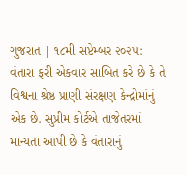ગુજરાત | ૧૮મી સપ્ટેમ્બર ૨૦૨૫: વંતારા ફરી એકવાર સાબિત કરે છે કે તે વિશ્વના શ્રેષ્ઠ પ્રાણી સંરક્ષણ કેન્દ્રોમાંનું એક છે. સુપ્રીમ કોર્ટએ તાજેતરમાં માન્યતા આપી છે કે વંતારાનું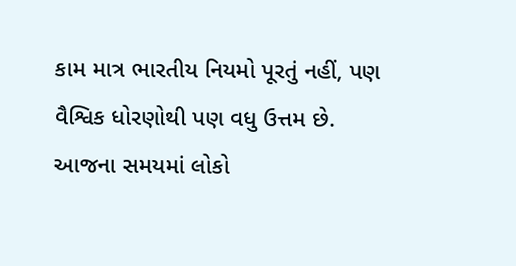કામ માત્ર ભારતીય નિયમો પૂરતું નહીં, પણ વૈશ્વિક ધોરણોથી પણ વધુ ઉત્તમ છે.
આજના સમયમાં લોકો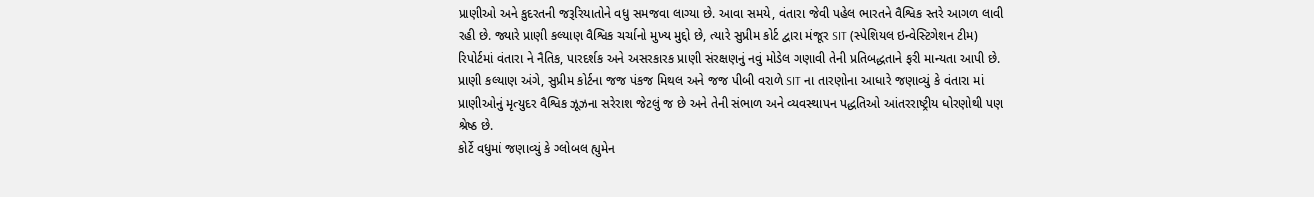પ્રાણીઓ અને કુદરતની જરૂરિયાતોને વધુ સમજવા લાગ્યા છે. આવા સમયે, વંતારા જેવી પહેલ ભારતને વૈશ્વિક સ્તરે આગળ લાવી રહી છે. જ્યારે પ્રાણી કલ્યાણ વૈશ્વિક ચર્ચાનો મુખ્ય મુદ્દો છે, ત્યારે સુપ્રીમ કોર્ટ દ્વારા મંજૂર SIT (સ્પેશિયલ ઇન્વેસ્ટિગેશન ટીમ) રિપોર્ટમાં વંતારા ને નૈતિક, પારદર્શક અને અસરકારક પ્રાણી સંરક્ષણનું નવું મોડેલ ગણાવી તેની પ્રતિબદ્ધતાને ફરી માન્યતા આપી છે.
પ્રાણી કલ્યાણ અંગે, સુપ્રીમ કોર્ટના જજ પંકજ મિથલ અને જજ પીબી વરાળે SIT ના તારણોના આધારે જણાવ્યું કે વંતારા માં પ્રાણીઓનું મૃત્યુદર વૈશ્વિક ઝૂઝના સરેરાશ જેટલું જ છે અને તેની સંભાળ અને વ્યવસ્થાપન પદ્ધતિઓ આંતરરાષ્ટ્રીય ધોરણોથી પણ શ્રેષ્ઠ છે.
કોર્ટે વધુમાં જણાવ્યું કે ગ્લોબલ હ્યુમેન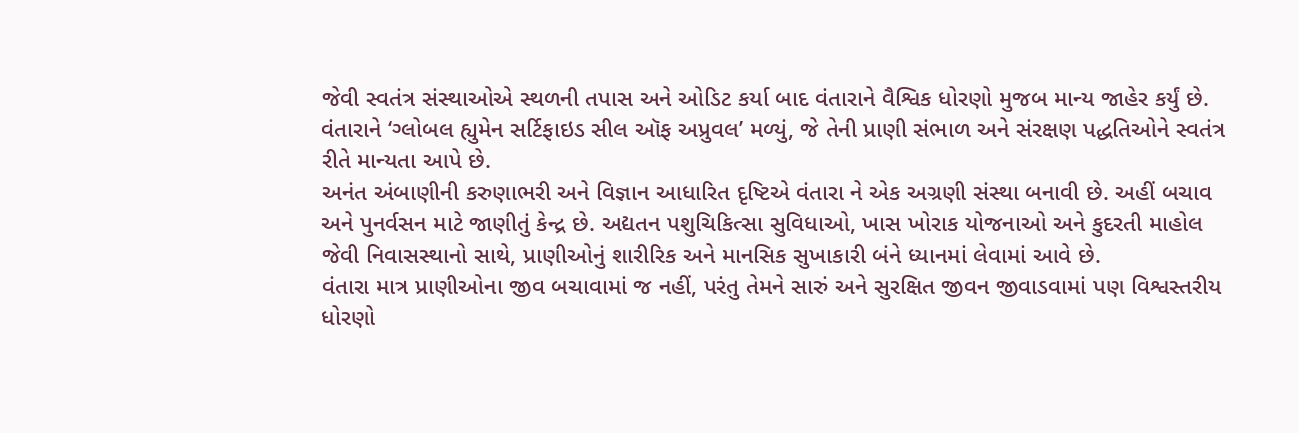જેવી સ્વતંત્ર સંસ્થાઓએ સ્થળની તપાસ અને ઓડિટ કર્યા બાદ વંતારાને વૈશ્વિક ધોરણો મુજબ માન્ય જાહેર કર્યું છે. વંતારાને ‘ગ્લોબલ હ્યુમેન સર્ટિફાઇડ સીલ ઑફ અપ્રુવલ’ મળ્યું, જે તેની પ્રાણી સંભાળ અને સંરક્ષણ પદ્ધતિઓને સ્વતંત્ર રીતે માન્યતા આપે છે.
અનંત અંબાણીની કરુણાભરી અને વિજ્ઞાન આધારિત દૃષ્ટિએ વંતારા ને એક અગ્રણી સંસ્થા બનાવી છે. અહીં બચાવ અને પુનર્વસન માટે જાણીતું કેન્દ્ર છે. અદ્યતન પશુચિકિત્સા સુવિધાઓ, ખાસ ખોરાક યોજનાઓ અને કુદરતી માહોલ જેવી નિવાસસ્થાનો સાથે, પ્રાણીઓનું શારીરિક અને માનસિક સુખાકારી બંને ધ્યાનમાં લેવામાં આવે છે.
વંતારા માત્ર પ્રાણીઓના જીવ બચાવામાં જ નહીં, પરંતુ તેમને સારું અને સુરક્ષિત જીવન જીવાડવામાં પણ વિશ્વસ્તરીય ધોરણો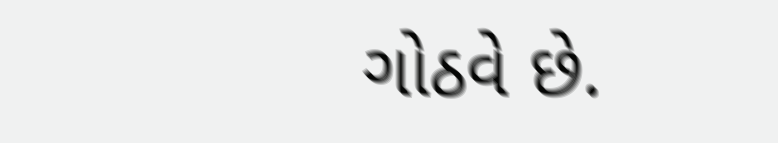ગોઠવે છે.